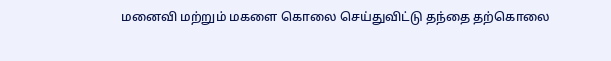மனைவி மற்றும் மகளை கொலை செய்துவிட்டு தந்தை தற்கொலை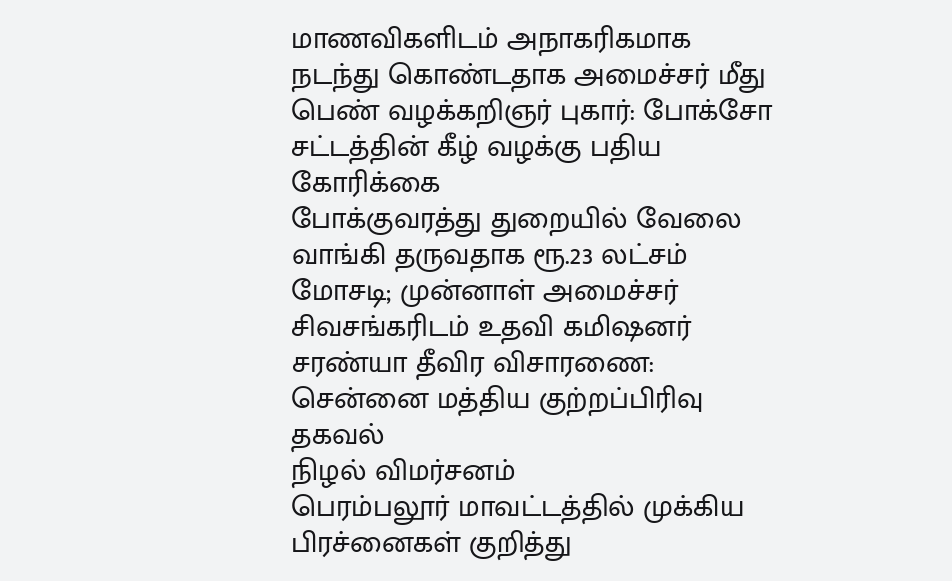மாணவிகளிடம் அநாகரிகமாக நடந்து கொண்டதாக அமைச்சர் மீது பெண் வழக்கறிஞர் புகார்: போக்சோ சட்டத்தின் கீழ் வழக்கு பதிய கோரிக்கை
போக்குவரத்து துறையில் வேலை வாங்கி தருவதாக ரூ.23 லட்சம் மோசடி; முன்னாள் அமைச்சர் சிவசங்கரிடம் உதவி கமிஷனர் சரண்யா தீவிர விசாரணை: சென்னை மத்திய குற்றப்பிரிவு தகவல்
நிழல் விமர்சனம்
பெரம்பலூர் மாவட்டத்தில் முக்கிய பிரச்னைகள் குறித்து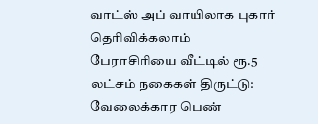வாட்ஸ் அப் வாயிலாக புகார் தெரிவிக்கலாம்
பேராசிரியை வீட்டில் ரூ.5 லட்சம் நகைகள் திருட்டு: வேலைக்கார பெண்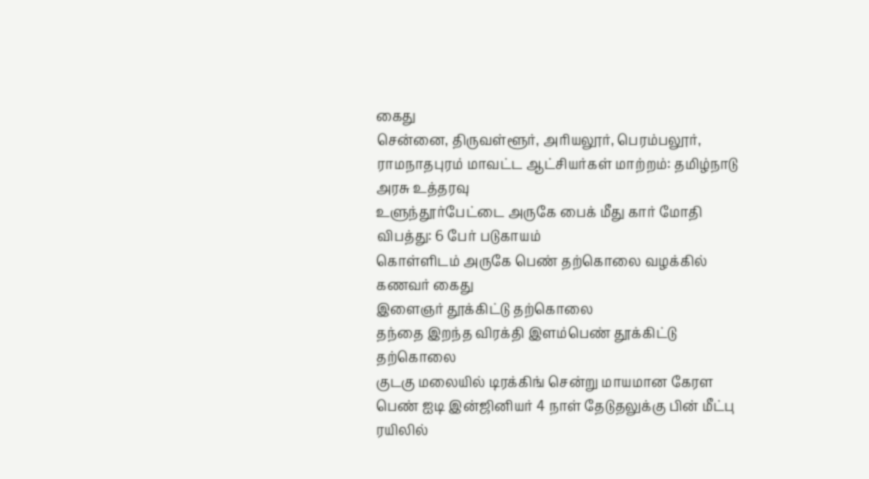கைது
சென்னை, திருவள்ளூர், அரியலூர், பெரம்பலூர், ராமநாதபுரம் மாவட்ட ஆட்சியர்கள் மாற்றம்: தமிழ்நாடு அரசு உத்தரவு
உளுந்தூர்பேட்டை அருகே பைக் மீது கார் மோதி விபத்து: 6 பேர் படுகாயம்
கொள்ளிடம் அருகே பெண் தற்கொலை வழக்கில் கணவர் கைது
இளைஞர் தூக்கிட்டு தற்கொலை
தந்தை இறந்த விரக்தி இளம்பெண் தூக்கிட்டு தற்கொலை
குடகு மலையில் டிரக்கிங் சென்று மாயமான கேரள பெண் ஐடி இன்ஜினியர் 4 நாள் தேடுதலுக்கு பின் மீட்பு
ரயிலில்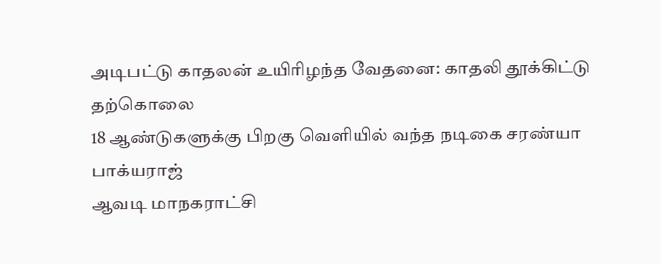அடிபட்டு காதலன் உயிரிழந்த வேதனை: காதலி தூக்கிட்டு தற்கொலை
18 ஆண்டுகளுக்கு பிறகு வெளியில் வந்த நடிகை சரண்யா பாக்யராஜ்
ஆவடி மாநகராட்சி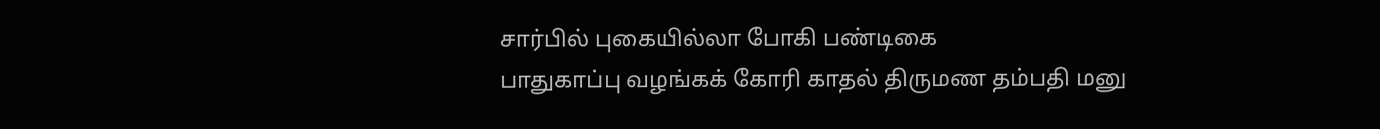சார்பில் புகையில்லா போகி பண்டிகை
பாதுகாப்பு வழங்கக் கோரி காதல் திருமண தம்பதி மனு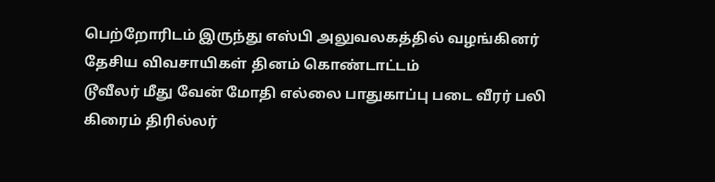பெற்றோரிடம் இருந்து எஸ்பி அலுவலகத்தில் வழங்கினர்
தேசிய விவசாயிகள் தினம் கொண்டாட்டம்
டூவீலர் மீது வேன் மோதி எல்லை பாதுகாப்பு படை வீரர் பலி
கிரைம் திரில்லர்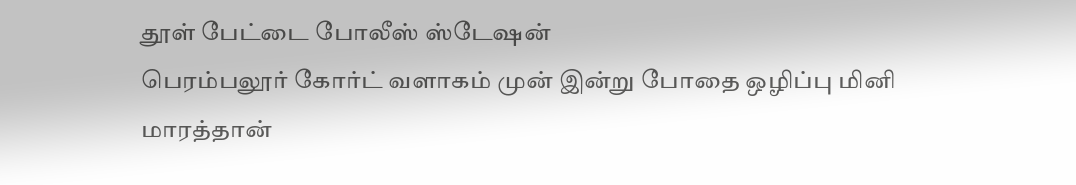தூள் பேட்டை போலீஸ் ஸ்டேஷன்
பெரம்பலூர் கோர்ட் வளாகம் முன் இன்று போதை ஒழிப்பு மினி மாரத்தான்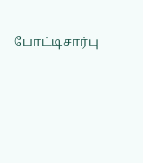போட்டிசார்பு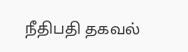நீதிபதி தகவல்